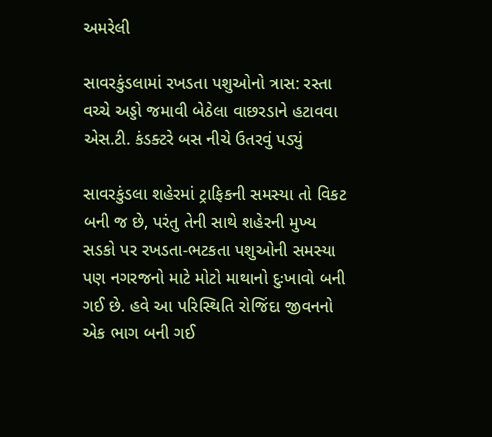અમરેલી

સાવરકુંડલામાં રખડતા પશુઓનો ત્રાસ: રસ્તા વચ્ચે અડ્ડો જમાવી બેઠેલા વાછરડાને હટાવવા એસ.ટી. કંડક્ટરે બસ નીચે ઉતરવું પડ્યું

સાવરકુંડલા શહેરમાં ટ્રાફિકની સમસ્યા તો વિકટ બની જ છે, પરંતુ તેની સાથે શહેરની મુખ્ય સડકો પર રખડતા-ભટકતા પશુઓની સમસ્યા પણ નગરજનો માટે મોટો માથાનો દુઃખાવો બની ગઈ છે. હવે આ પરિસ્થિતિ રોજિંદા જીવનનો એક ભાગ બની ગઈ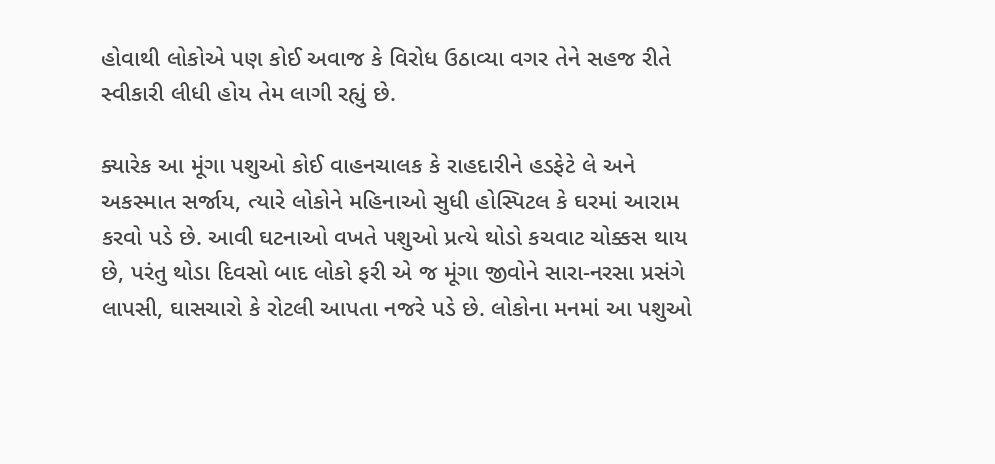હોવાથી લોકોએ પણ કોઈ અવાજ કે વિરોધ ઉઠાવ્યા વગર તેને સહજ રીતે સ્વીકારી લીધી હોય તેમ લાગી રહ્યું છે.

ક્યારેક આ મૂંગા પશુઓ કોઈ વાહનચાલક કે રાહદારીને હડફેટે લે અને અકસ્માત સર્જાય, ત્યારે લોકોને મહિનાઓ સુધી હોસ્પિટલ કે ઘરમાં આરામ કરવો પડે છે. આવી ઘટનાઓ વખતે પશુઓ પ્રત્યે થોડો કચવાટ ચોક્કસ થાય છે, પરંતુ થોડા દિવસો બાદ લોકો ફરી એ જ મૂંગા જીવોને સારા-નરસા પ્રસંગે લાપસી, ઘાસચારો કે રોટલી આપતા નજરે પડે છે. લોકોના મનમાં આ પશુઓ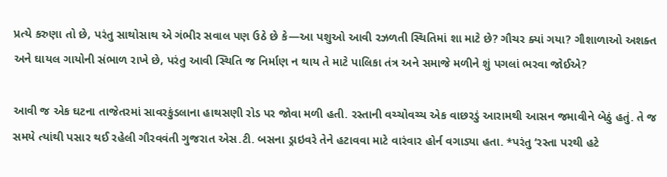પ્રત્યે કરુણા તો છે, પરંતુ સાથોસાથ એ ગંભીર સવાલ પણ ઉઠે છે કે—આ પશુઓ આવી રઝળતી સ્થિતિમાં શા માટે છે? ગૌચર ક્યાં ગયા? ગૌશાળાઓ અશક્ત અને ઘાયલ ગાયોની સંભાળ રાખે છે, પરંતુ આવી સ્થિતિ જ નિર્માણ ન થાય તે માટે પાલિકા તંત્ર અને સમાજે મળીને શું પગલાં ભરવા જોઈએ?

આવી જ એક ઘટના તાજેતરમાં સાવરકુંડલાના હાથસણી રોડ પર જોવા મળી હતી. રસ્તાની વચ્ચોવચ્ચ એક વાછરડું આરામથી આસન જમાવીને બેઠું હતું. તે જ સમયે ત્યાંથી પસાર થઈ રહેલી ગૌરવવંતી ગુજરાત એસ.ટી. બસના ડ્રાઇવરે તેને હટાવવા માટે વારંવાર હોર્ન વગાડ્યા હતા. *પરંતુ ‘રસ્તા પરથી હટે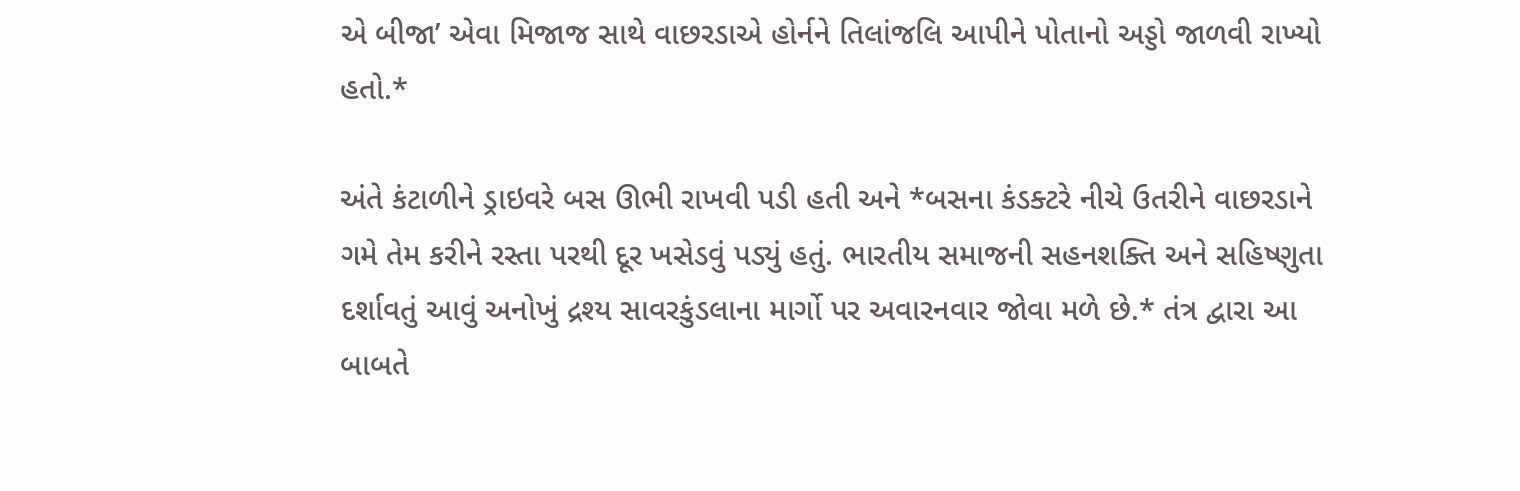એ બીજા’ એવા મિજાજ સાથે વાછરડાએ હોર્નને તિલાંજલિ આપીને પોતાનો અડ્ડો જાળવી રાખ્યો હતો.*

અંતે કંટાળીને ડ્રાઇવરે બસ ઊભી રાખવી પડી હતી અને *બસના કંડક્ટરે નીચે ઉતરીને વાછરડાને ગમે તેમ કરીને રસ્તા પરથી દૂર ખસેડવું પડ્યું હતું. ભારતીય સમાજની સહનશક્તિ અને સહિષ્ણુતા દર્શાવતું આવું અનોખું દ્રશ્ય સાવરકુંડલાના માર્ગો પર અવારનવાર જોવા મળે છે.* તંત્ર દ્વારા આ બાબતે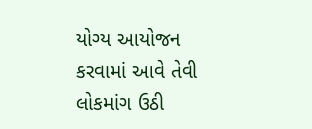યોગ્ય આયોજન કરવામાં આવે તેવી લોકમાંગ ઉઠી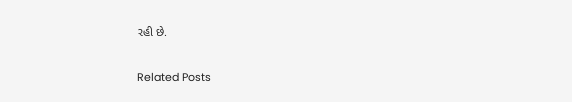રહી છે.

Related Posts